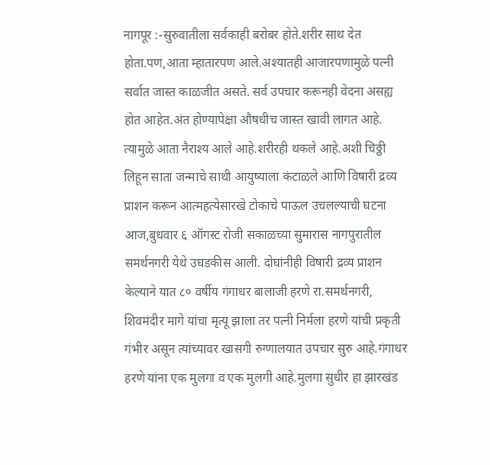नागपूर :-सुरुवातीला सर्वकाही बरोबर होते.शरीर साथ देत होता.पण,आता म्हातारपण आले.अश्यातही आजारपणामुळे पत्नी सर्वात जास्त काळजीत असते. सर्व उपचार करूनही वेदना असह्य होत आहेत.अंत होण्यापेक्षा औषधीच जास्त खावी लागत आहे. त्यामुळे आता नैराश्य आले आहे.शरीरही थकले आहे.अशी चिठ्ठी लिहून साता जन्माचे साथी आयुष्याला कंटाळले आणि विषारी द्रव्य प्राशन करून आत्महत्येसारखे टोकाचे पाऊल उचलल्याची घटना आज,बुधवार ६ ऑगस्ट रोजी सकाळच्या सुमारास नागपुरातील समर्थनगरी येथे उघडकीस आली. दोघांनीही विषारी द्रव्य प्राशन केल्याने यात ८० वर्षीय गंगाधर बालाजी हरणे रा.समर्थनगरी, शिवमंदीर मागे यांचा मृत्यू झाला तर पत्नी निर्मला हरणे यांची प्रकृती गंभीर असून त्यांच्यावर खासगी रुग्णालयात उपचार सुरु आहे.गंगाधर हरणे यांना एक मुलगा व एक मुलगी आहे.मुलगा सुधीर हा झारखंड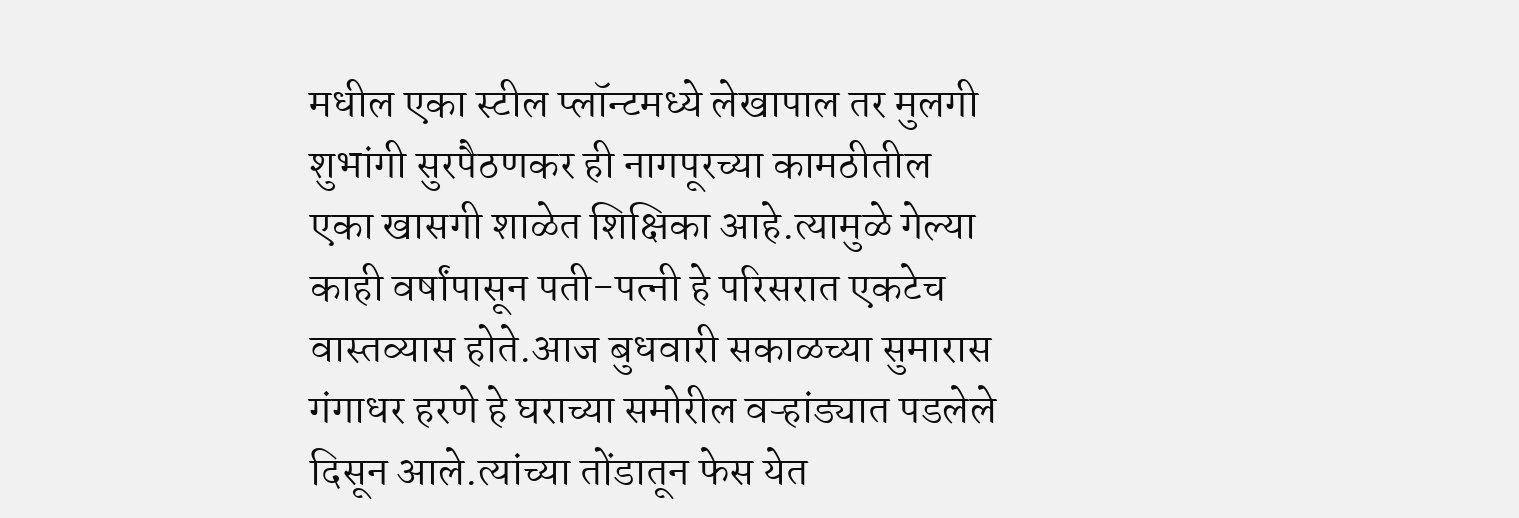मधील एका स्टील प्लॉन्टमध्ये लेखापाल तर मुलगी शुभांगी सुरपैठणकर ही नागपूरच्या कामठीतील एका खासगी शाळेत शिक्षिका आहे.त्यामुळे गेल्या काही वर्षांपासून पती-पत्नी हे परिसरात एकटेच वास्तव्यास होते.आज बुधवारी सकाळच्या सुमारास गंगाधर हरणे हे घराच्या समोरील वऱ्हांड्यात पडलेले दिसून आले.त्यांच्या तोंडातून फेस येत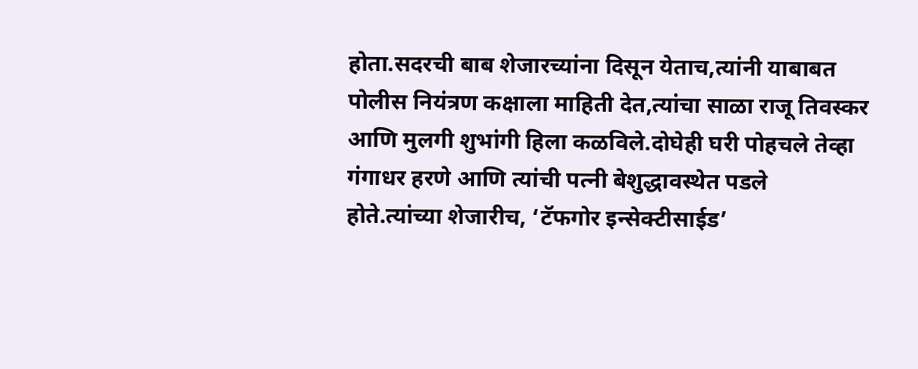होता.सदरची बाब शेजारच्यांना दिसून येताच,त्यांनी याबाबत पोलीस नियंत्रण कक्षाला माहिती देत,त्यांचा साळा राजू तिवस्कर आणि मुलगी शुभांगी हिला कळविले.दोघेही घरी पोहचले तेव्हा गंगाधर हरणे आणि त्यांची पत्नी बेशुद्धावस्थेत पडले होते.त्यांच्या शेजारीच, ‘टॅफगोर इन्सेक्टीसाईड’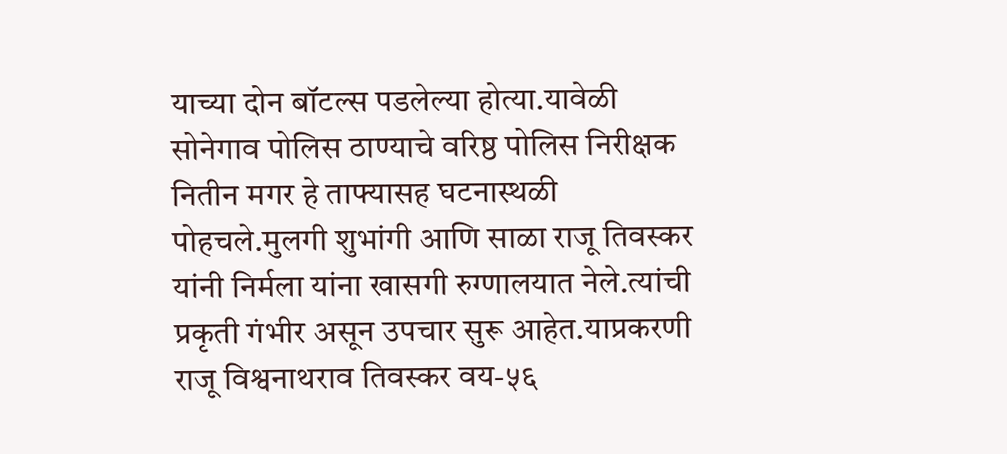याच्या दोन बॉटल्स पडलेल्या होत्या.यावेळी सोनेगाव पोलिस ठाण्याचे वरिष्ठ पोलिस निरीक्षक नितीन मगर हे ताफ्यासह घटनास्थळी पोहचले.मुलगी शुभांगी आणि साळा राजू तिवस्कर यांनी निर्मला यांना खासगी रुग्णालयात नेले.त्यांची प्रकृती गंभीर असून उपचार सुरू आहेत.याप्रकरणी राजू विश्वनाथराव तिवस्कर वय-५६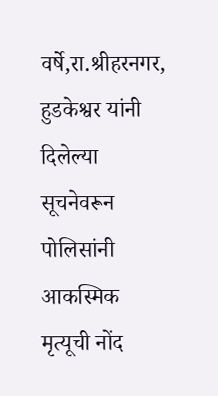वर्षे,रा.श्रीहरनगर, हुडकेश्वर यांनी दिलेल्या सूचनेवरून पोलिसांनी आकस्मिक मृत्यूची नोंद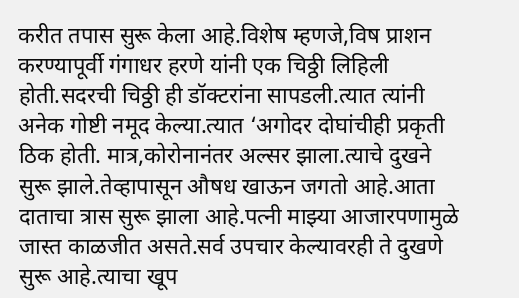करीत तपास सुरू केला आहे.विशेष म्हणजे,विष प्राशन करण्यापूर्वी गंगाधर हरणे यांनी एक चिठ्ठी लिहिली होती.सदरची चिठ्ठी ही डॉक्टरांना सापडली.त्यात त्यांनी अनेक गोष्टी नमूद केल्या.त्यात ‘अगोदर दोघांचीही प्रकृती ठिक होती. मात्र,कोरोनानंतर अल्सर झाला.त्याचे दुखने सुरू झाले.तेव्हापासून औषध खाऊन जगतो आहे.आता दाताचा त्रास सुरू झाला आहे.पत्नी माझ्या आजारपणामुळे जास्त काळजीत असते.सर्व उपचार केल्यावरही ते दुखणे सुरू आहे.त्याचा खूप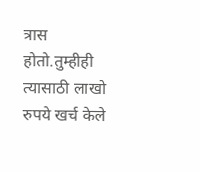त्रास होतो.तुम्हीही त्यासाठी लाखो रुपये खर्च केले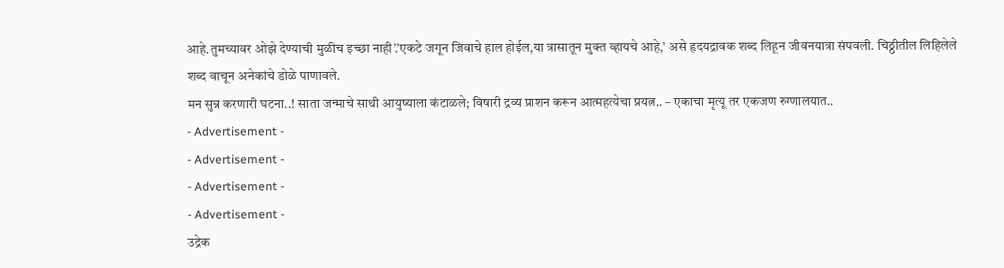आहे.तुमच्यावर ओझे देण्याची मुळीच इच्छा नाही’.’एकटे जगून जिवाचे हाल होईल,या त्रासातून मुक्त व्हायचे आहे,’ असे हृदयद्रावक शब्द लिहून जीवनयात्रा संपवली. चिठ्ठीतील लिहिलेले शब्द वाचून अनेकांचे डोळे पाणावले.
मन सुन्न करणारी घटना..! साता जन्माचे साथी आयुष्याला कंटाळले; विषारी द्रव्य प्राशन करून आत्महत्येचा प्रयत्न.. – एकाचा मृत्यू तर एकजण रुग्णालयात..
- Advertisement -
- Advertisement -
- Advertisement -
- Advertisement -
उद्रेक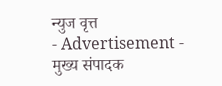न्युज वृत्त
- Advertisement -
मुख्य संपादक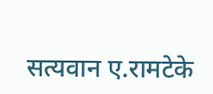सत्यवान ए.रामटेके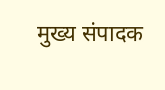मुख्य संपादक